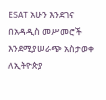ESAT አሁን እንደገና በአዳዲስ መሥመሮች እንደሚያሠራጭ አስታወቀ
ለኢትዮጵያ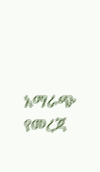አማራጭ የመረጃ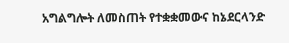አግልግሎት ለመስጠት የተቋቋመውና ከኔደርላንድ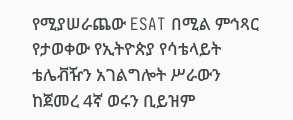የሚያሠራጨው ESAT በሚል ምኅጻር የታወቀው የኢትዮጵያ የሳቴላይት ቴሌቭዥን አገልግሎት ሥራውን ከጀመረ 4ኛ ወሩን ቢይዝም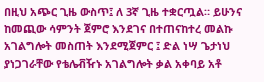በዚህ አጭር ጊዜ ውስጥ፤ ለ 3ኛ ጊዜ ተቋርጧል። ይሁንና ከመጪው ሳምንት ጀምሮ እንደገና በተጠናከተረ መልኩ አገልግሎት መስጠት እንደሚጀምር ፤ ድል ነሣ ጌታነህ ያነጋገራቸው የቴሌቭዥኑ አገልግሎት ቃል አቀባይ አቶ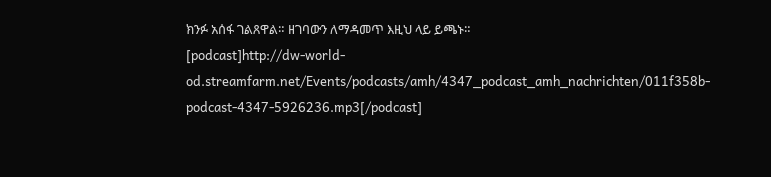ክንፉ አሰፋ ገልጸዋል። ዘገባውን ለማዳመጥ እዚህ ላይ ይጫኑ።
[podcast]http://dw-world-od.streamfarm.net/Events/podcasts/amh/4347_podcast_amh_nachrichten/011f358b-podcast-4347-5926236.mp3[/podcast]